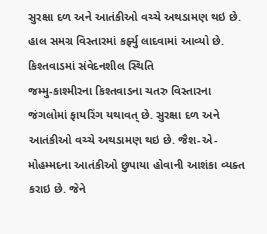સુરક્ષા દળ અને આતંકીઓ વચ્ચે અથડામણ થઇ છે. હાલ સમગ્ર વિસ્તારમાં કર્ફ્યુ લાદવામાં આવ્યો છે.
કિશ્તવાડમાં સંવેદનશીલ સ્થિતિ
જમ્મુ-કાશ્મીરના કિશ્તવાડના ચતરુ વિસ્તારના જંગલોમાં ફાયરિંગ યથાવત્ છે. સુરક્ષા દળ અને આતંકીઓ વચ્ચે અથડામણ થઇ છે. જૈશ-એ-મોહમ્મદના આતંકીઓ છુપાયા હોવાની આશંકા વ્યક્ત કરાઇ છે. જેને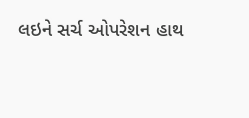લઇને સર્ચ ઓપરેશન હાથ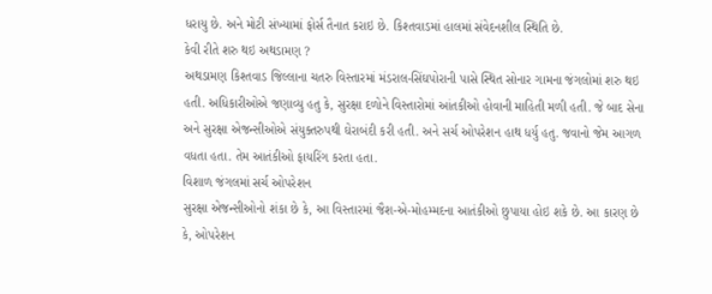ધરાયુ છે. અને મોટી સંખ્યામાં ફોર્સ તૈનાત કરાઇ છે. કિશ્તવાડમાં હાલમાં સંવેદનશીલ સ્થિતિ છે.
કેવી રીતે શરુ થઇ અથડામણ ?
અથડામણ કિશ્તવાડ જિલ્લાના ચતરુ વિસ્તારમાં મંડરાલ-સિંઘપોરાની પાસે સ્થિત સોનાર ગામના જંગલોમાં શરુ થઇ હતી. અધિકારીઓએ જણાવ્યુ હતુ કે, સુરક્ષા દળોને વિસ્તારોમાં આંતકીઓ હોવાની માહિતી મળી હતી. જે બાદ સેના અને સુરક્ષા એજન્સીઓએ સંયુક્તરુપથી ઘેરાબંદી કરી હતી. અને સર્ચ ઓપરેશન હાથ ધર્યુ હતુ. જવાનો જેમ આગળ વધતા હતા. તેમ આતંકીઓ ફાયરિંગ કરતા હતા.
વિશાળ જંગલમાં સર્ચ ઓપરેશન
સુરક્ષા એજન્સીઓનો શંકા છે કે, આ વિસ્તારમાં જૈશ-એ-મોહમ્મદના આતંકીઓ છુપાયા હોઇ શકે છે. આ કારણ છે કે, ઓપરેશન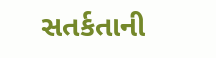સતર્કતાની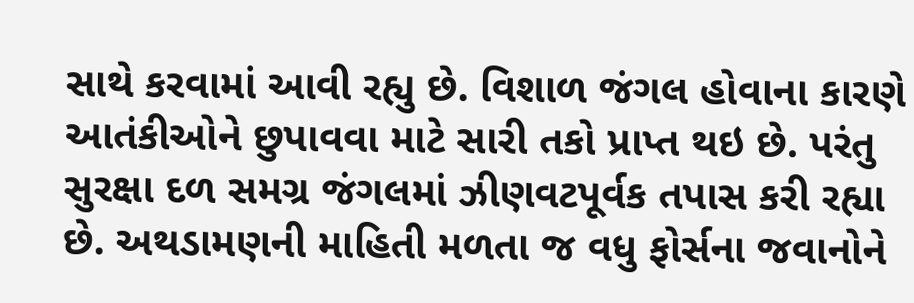સાથે કરવામાં આવી રહ્યુ છે. વિશાળ જંગલ હોવાના કારણે આતંકીઓને છુપાવવા માટે સારી તકો પ્રાપ્ત થઇ છે. પરંતુ સુરક્ષા દળ સમગ્ર જંગલમાં ઝીણવટપૂર્વક તપાસ કરી રહ્યા છે. અથડામણની માહિતી મળતા જ વધુ ફોર્સના જવાનોને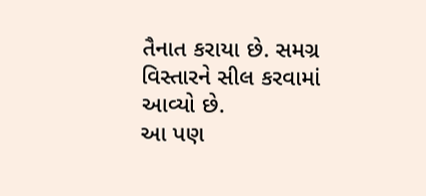તૈનાત કરાયા છે. સમગ્ર વિસ્તારને સીલ કરવામાં આવ્યો છે.
આ પણ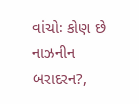વાંચોઃ કોણ છે નાઝનીન બરાદરન?,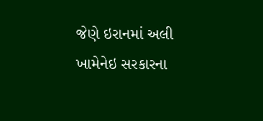જેણે ઇરાનમાં અલી ખામેનેઇ સરકારના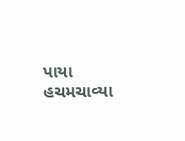પાયા હચમચાવ્યા